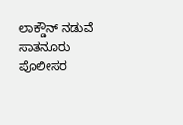ಲಾಕ್ಡೌನ್ ನಡುವೆ ಸಾತನೂರು ಪೊಲೀಸರ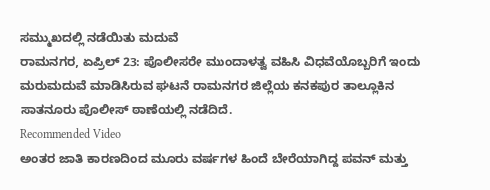ಸಮ್ಮುಖದಲ್ಲಿ ನಡೆಯಿತು ಮದುವೆ
ರಾಮನಗರ, ಏಪ್ರಿಲ್ 23: ಪೊಲೀಸರೇ ಮುಂದಾಳತ್ವ ವಹಿಸಿ ವಿಧವೆಯೊಬ್ಬರಿಗೆ ಇಂದು ಮರುಮದುವೆ ಮಾಡಿಸಿರುವ ಘಟನೆ ರಾಮನಗರ ಜಿಲ್ಲೆಯ ಕನಕಪುರ ತಾಲ್ಲೂಕಿನ ಸಾತನೂರು ಪೊಲೀಸ್ ಠಾಣೆಯಲ್ಲಿ ನಡೆದಿದೆ.
Recommended Video
ಅಂತರ ಜಾತಿ ಕಾರಣದಿಂದ ಮೂರು ವರ್ಷಗಳ ಹಿಂದೆ ಬೇರೆಯಾಗಿದ್ದ ಪವನ್ ಮತ್ತು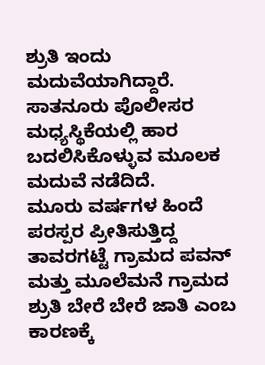ಶ್ರುತಿ ಇಂದು ಮದುವೆಯಾಗಿದ್ದಾರೆ. ಸಾತನೂರು ಪೊಲೀಸರ ಮಧ್ಯಸ್ಥಿಕೆಯಲ್ಲಿ ಹಾರ ಬದಲಿಸಿಕೊಳ್ಳುವ ಮೂಲಕ ಮದುವೆ ನಡೆದಿದೆ.
ಮೂರು ವರ್ಷಗಳ ಹಿಂದೆ ಪರಸ್ಪರ ಪ್ರೀತಿಸುತ್ತಿದ್ದ ತಾವರಗಟ್ಟೆ ಗ್ರಾಮದ ಪವನ್ ಮತ್ತು ಮೂಲೆಮನೆ ಗ್ರಾಮದ ಶ್ರುತಿ ಬೇರೆ ಬೇರೆ ಜಾತಿ ಎಂಬ ಕಾರಣಕ್ಕೆ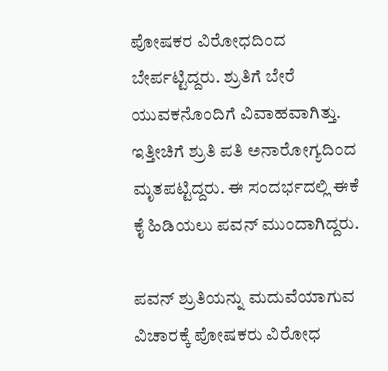ಪೋಷಕರ ವಿರೋಧದಿಂದ ಬೇರ್ಪಟ್ಟಿದ್ದರು. ಶ್ರುತಿಗೆ ಬೇರೆ ಯುವಕನೊಂದಿಗೆ ವಿವಾಹವಾಗಿತ್ತು. ಇತ್ತೀಚಿಗೆ ಶ್ರುತಿ ಪತಿ ಅನಾರೋಗ್ಯದಿಂದ ಮೃತಪಟ್ಟಿದ್ದರು. ಈ ಸಂದರ್ಭದಲ್ಲಿ ಈಕೆ ಕೈ ಹಿಡಿಯಲು ಪವನ್ ಮುಂದಾಗಿದ್ದರು.

ಪವನ್ ಶ್ರುತಿಯನ್ನು ಮದುವೆಯಾಗುವ ವಿಚಾರಕ್ಕೆ ಪೋಷಕರು ವಿರೋಧ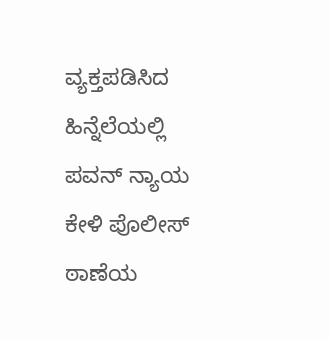ವ್ಯಕ್ತಪಡಿಸಿದ ಹಿನ್ನೆಲೆಯಲ್ಲಿ ಪವನ್ ನ್ಯಾಯ ಕೇಳಿ ಪೊಲೀಸ್ ಠಾಣೆಯ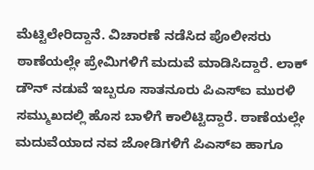ಮೆಟ್ಟಿಲೇರಿದ್ದಾನೆ. ವಿಚಾರಣೆ ನಡೆಸಿದ ಪೊಲೀಸರು ಠಾಣೆಯಲ್ಲೇ ಪ್ರೇಮಿಗಳಿಗೆ ಮದುವೆ ಮಾಡಿಸಿದ್ದಾರೆ. ಲಾಕ್ ಡೌನ್ ನಡುವೆ ಇಬ್ಬರೂ ಸಾತನೂರು ಪಿಎಸ್ಐ ಮುರಳಿ ಸಮ್ಮುಖದಲ್ಲಿ ಹೊಸ ಬಾಳಿಗೆ ಕಾಲಿಟ್ಟಿದ್ದಾರೆ. ಠಾಣೆಯಲ್ಲೇ ಮದುವೆಯಾದ ನವ ಜೋಡಿಗಳಿಗೆ ಪಿಎಸ್ಐ ಹಾಗೂ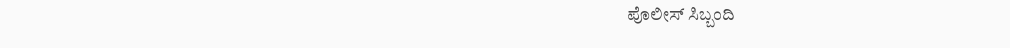ಪೊಲೀಸ್ ಸಿಬ್ಬಂದಿ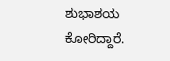ಶುಭಾಶಯ ಕೋರಿದ್ದಾರೆ.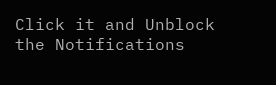Click it and Unblock the Notifications